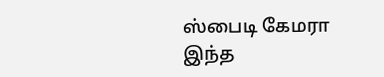ஸ்பைடி கேமரா
இந்த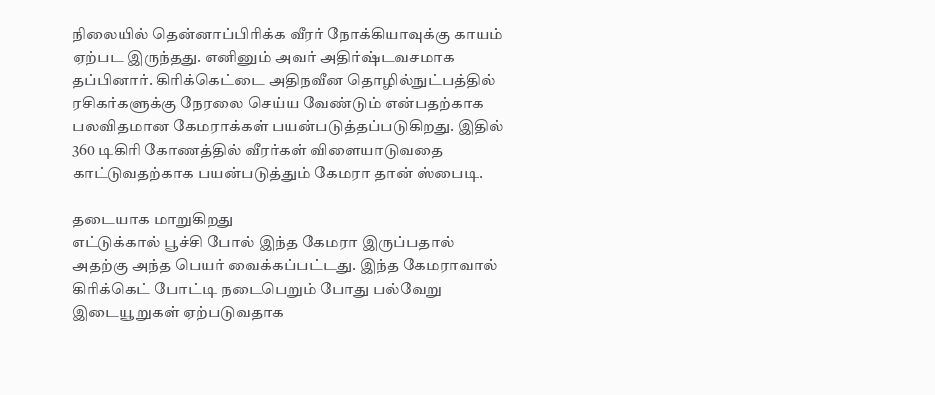நிலையில் தென்னாப்பிரிக்க வீரர் நோக்கியாவுக்கு காயம் ஏற்பட இருந்தது. எனினும் அவர் அதிர்ஷ்டவசமாக தப்பினார். கிரிக்கெட்டை அதிநவீன தொழில்நுட்பத்தில் ரசிகர்களுக்கு நேரலை செய்ய வேண்டும் என்பதற்காக பலவிதமான கேமராக்கள் பயன்படுத்தப்படுகிறது. இதில் 360 டிகிரி கோணத்தில் வீரர்கள் விளையாடுவதை காட்டுவதற்காக பயன்படுத்தும் கேமரா தான் ஸ்பைடி.

தடையாக மாறுகிறது
எட்டுக்கால் பூச்சி போல் இந்த கேமரா இருப்பதால் அதற்கு அந்த பெயர் வைக்கப்பட்டது. இந்த கேமராவால் கிரிக்கெட் போட்டி நடைபெறும் போது பல்வேறு இடையூறுகள் ஏற்படுவதாக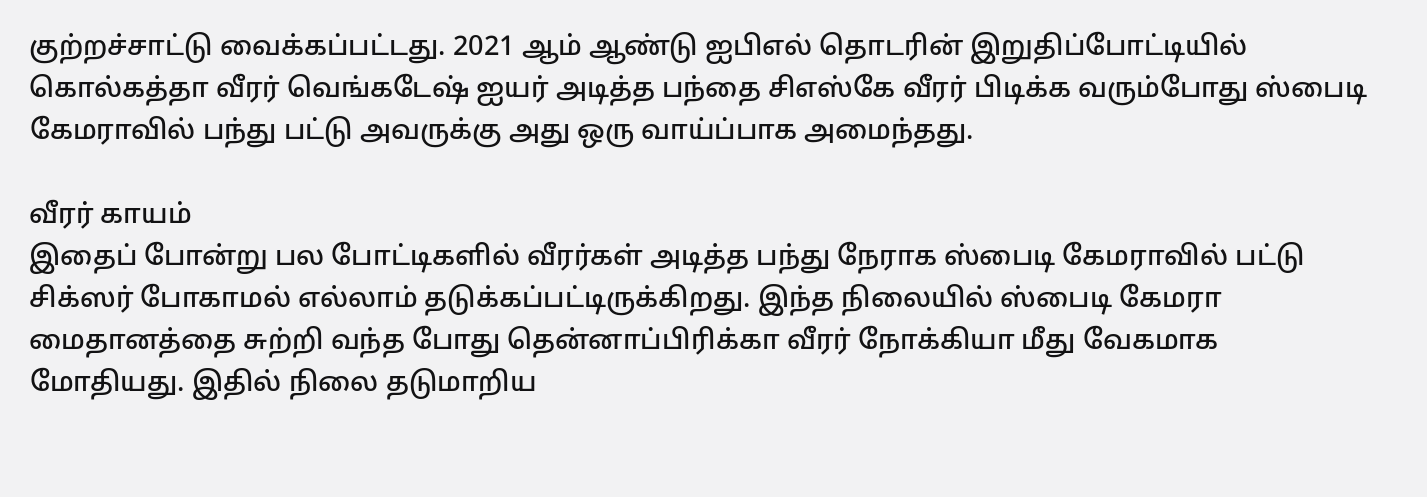குற்றச்சாட்டு வைக்கப்பட்டது. 2021 ஆம் ஆண்டு ஐபிஎல் தொடரின் இறுதிப்போட்டியில் கொல்கத்தா வீரர் வெங்கடேஷ் ஐயர் அடித்த பந்தை சிஎஸ்கே வீரர் பிடிக்க வரும்போது ஸ்பைடி கேமராவில் பந்து பட்டு அவருக்கு அது ஒரு வாய்ப்பாக அமைந்தது.

வீரர் காயம்
இதைப் போன்று பல போட்டிகளில் வீரர்கள் அடித்த பந்து நேராக ஸ்பைடி கேமராவில் பட்டு சிக்ஸர் போகாமல் எல்லாம் தடுக்கப்பட்டிருக்கிறது. இந்த நிலையில் ஸ்பைடி கேமரா மைதானத்தை சுற்றி வந்த போது தென்னாப்பிரிக்கா வீரர் நோக்கியா மீது வேகமாக மோதியது. இதில் நிலை தடுமாறிய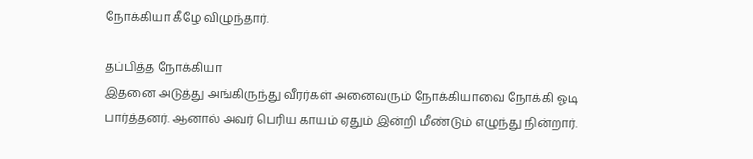நோக்கியா கீழே விழுந்தார்.

தப்பித்த நோக்கியா
இதனை அடுத்து அங்கிருந்து வீரர்கள் அனைவரும் நோக்கியாவை நோக்கி ஓடி பார்த்தனர். ஆனால் அவர் பெரிய காயம் ஏதும் இன்றி மீண்டும் எழுந்து நின்றார்.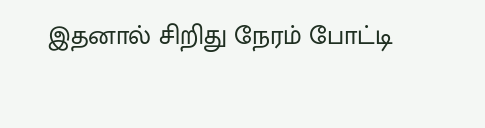இதனால் சிறிது நேரம் போட்டி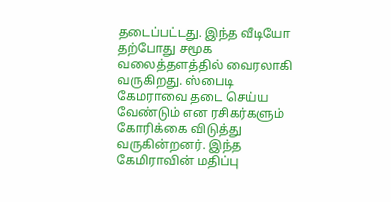தடைப்பட்டது. இந்த வீடியோ தற்போது சமூக வலைத்தளத்தில் வைரலாகி வருகிறது. ஸ்பைடி கேமராவை தடை செய்ய வேண்டும் என ரசிகர்களும் கோரிக்கை விடுத்து வருகின்றனர். இந்த கேமிராவின் மதிப்பு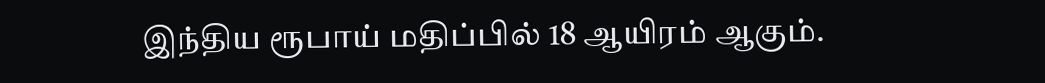இந்திய ரூபாய் மதிப்பில் 18 ஆயிரம் ஆகும்.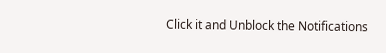Click it and Unblock the Notifications